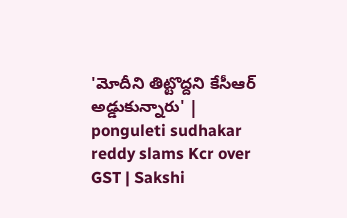'మోదీని తిట్టొద్దని కేసీఆర్‌ అడ్డుకున్నారు' | ponguleti sudhakar reddy slams Kcr over GST | Sakshi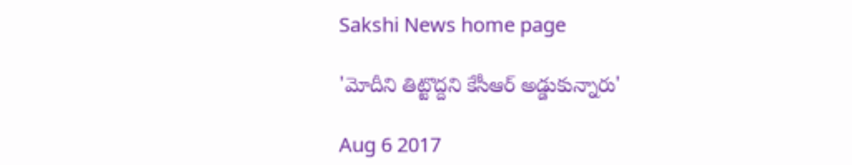Sakshi News home page

'మోదీని తిట్టొద్దని కేసీఆర్‌ అడ్డుకున్నారు'

Aug 6 2017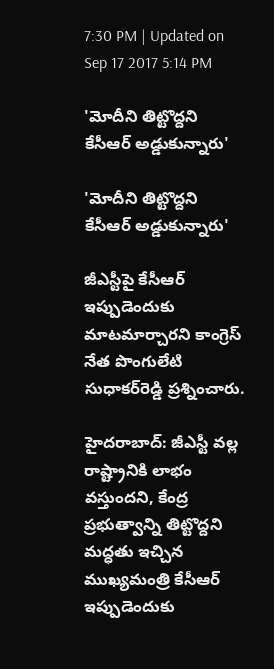7:30 PM | Updated on Sep 17 2017 5:14 PM

'మోదీని తిట్టొద్దని కేసీఆర్‌ అడ్డుకున్నారు'

'మోదీని తిట్టొద్దని కేసీఆర్‌ అడ్డుకున్నారు'

జీఎస్టీపై కేసీఆర్‌ ఇప్పుడెందుకు మాటమార్చారని కాంగ్రెస్‌ నేత పొంగులేటి సుధాకర్‌రెడ్డి ప్రశ్నించారు.

హైదరాబాద్‌: జీఎస్టీ వల్ల రాష్ట్రానికి లాభం వస్తుందని, కేంద్ర ప్రభుత్వాన్ని తిట్టొద్దని మద్ధతు ఇచ్చిన ముఖ్యమంత్రి కేసీఆర్‌ ఇప్పుడెందుకు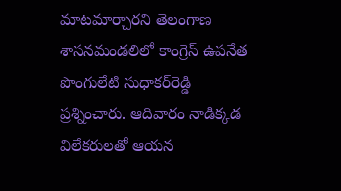మాటమార్చారని తెలంగాణ శాసనమండలిలో కాంగ్రెస్‌ ఉపనేత పొంగులేటి సుధాకర్‌రెడ్డి ప్రశ్నించారు. ఆదివారం నాడిక్కడ విలేకరులతో ఆయన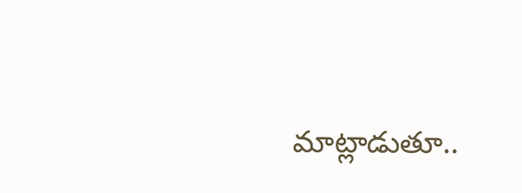మాట్లాడుతూ..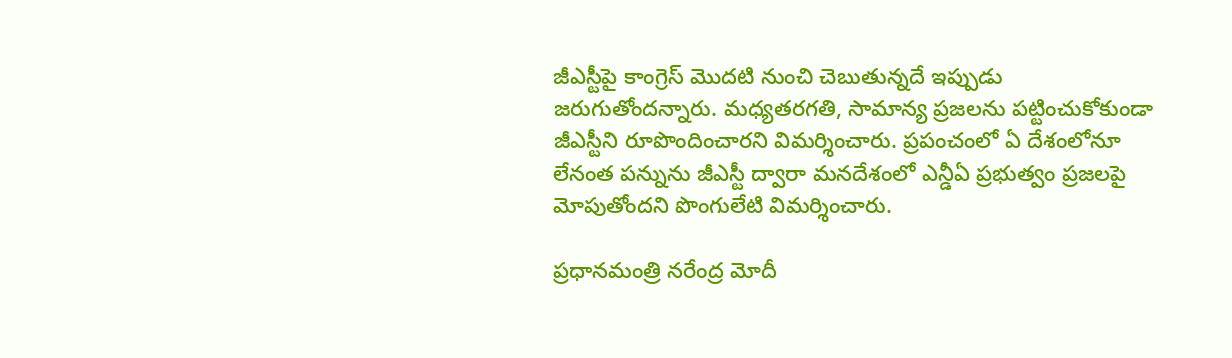జీఎస్టీపై కాంగ్రెస్ మొదటి నుంచి చెబుతున్నదే ఇప్పుడు జరుగుతోందన్నారు. మధ్యతరగతి, సామాన్య ప్రజలను పట్టించుకోకుండా జీఎస్టీని రూపొందించారని విమర్శించారు. ప్రపంచంలో ఏ దేశంలోనూ లేనంత పన్నును జీఎస్టీ ద్వారా మనదేశంలో ఎన్డీఏ ప్రభుత్వం ప్రజలపై మోపుతోందని పొంగులేటి విమర్శించారు.

ప్రధానమంత్రి నరేంద్ర మోదీ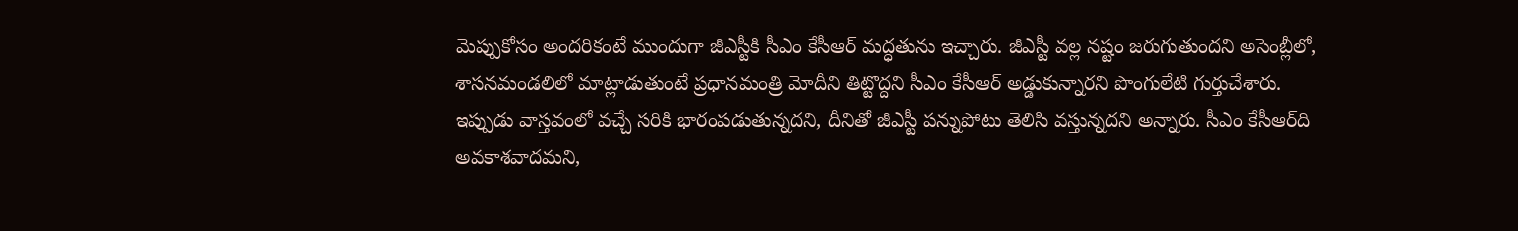మెప్పుకోసం అందరికంటే ముందుగా జీఎస్టీకి సీఎం కేసీఆర్ మద్ధతును ఇచ్చారు. జీఎస్టీ వల్ల నష్టం జరుగుతుందని అసెంబ్లీలో, శాసనమండలిలో మాట్లాడుతుంటే ప్రధానమంత్రి మోదీని తిట్టొద్దని సీఎం కేసీఆర్‌ అడ్డుకున్నారని పొంగులేటి గుర్తుచేశారు. ఇప్పుడు వాస్తవంలో వచ్చే సరికి భారంపడుతున్నదని, దీనితో జీఎస్టీ పన్నుపోటు తెలిసి వస్తున్నదని అన్నారు. సీఎం కేసీఆర్‌ది అవకాశవాదమని,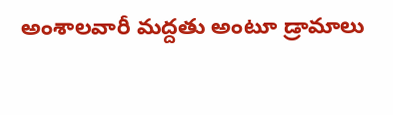అంశాలవారీ మద్దతు అంటూ డ్రామాలు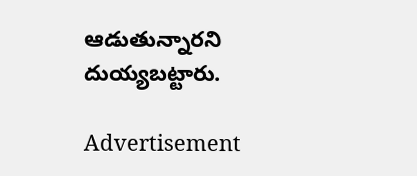ఆడుతున్నారని దుయ్యబట్టారు.

Advertisement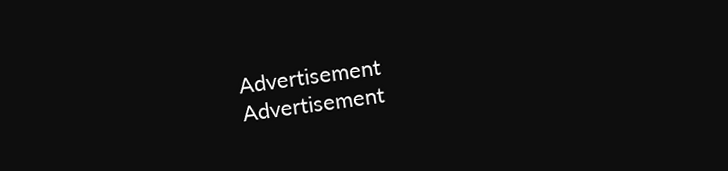Advertisement
Advertisement